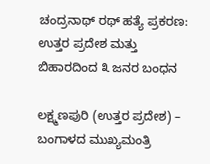ಚಂದ್ರನಾಥ್ ರಥ್ ಹತ್ಯೆ ಪ್ರಕರಣ: ಉತ್ತರ ಪ್ರದೇಶ ಮತ್ತು ಬಿಹಾರದಿಂದ ೩ ಜನರ ಬಂಧನ

ಲಕ್ಷ್ಮಣಪುರಿ (ಉತ್ತರ ಪ್ರದೇಶ) – ಬಂಗಾಳದ ಮುಖ್ಯಮಂತ್ರಿ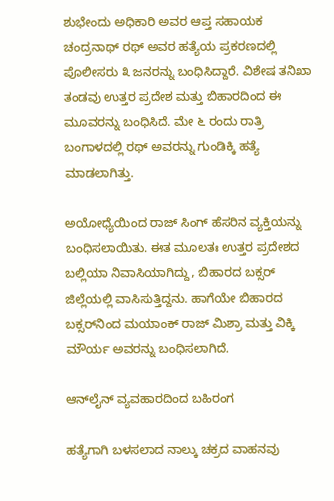ಶುಭೇಂದು ಅಧಿಕಾರಿ ಅವರ ಆಪ್ತ ಸಹಾಯಕ ಚಂದ್ರನಾಥ್ ರಥ್ ಅವರ ಹತ್ಯೆಯ ಪ್ರಕರಣದಲ್ಲಿ ಪೊಲೀಸರು ೩ ಜನರನ್ನು ಬಂಧಿಸಿದ್ದಾರೆ. ವಿಶೇಷ ತನಿಖಾ ತಂಡವು ಉತ್ತರ ಪ್ರದೇಶ ಮತ್ತು ಬಿಹಾರದಿಂದ ಈ ಮೂವರನ್ನು ಬಂಧಿಸಿದೆ. ಮೇ ೬ ರಂದು ರಾತ್ರಿ ಬಂಗಾಳದಲ್ಲಿ ರಥ್ ಅವರನ್ನು ಗುಂಡಿಕ್ಕಿ ಹತ್ಯೆ ಮಾಡಲಾಗಿತ್ತು.

ಅಯೋಧ್ಯೆಯಿಂದ ರಾಜ್ ಸಿಂಗ್ ಹೆಸರಿನ ವ್ಯಕ್ತಿಯನ್ನು ಬಂಧಿಸಲಾಯಿತು. ಈತ ಮೂಲತಃ ಉತ್ತರ ಪ್ರದೇಶದ ಬಲ್ಲಿಯಾ ನಿವಾಸಿಯಾಗಿದ್ದು, ಬಿಹಾರದ ಬಕ್ಸರ್ ಜಿಲ್ಲೆಯಲ್ಲಿ ವಾಸಿಸುತ್ತಿದ್ದನು. ಹಾಗೆಯೇ ಬಿಹಾರದ ಬಕ್ಸರ್‌ನಿಂದ ಮಯಾಂಕ್ ರಾಜ್ ಮಿಶ್ರಾ ಮತ್ತು ವಿಕ್ಕಿ ಮೌರ್ಯ ಅವರನ್ನು ಬಂಧಿಸಲಾಗಿದೆ.

ಆನ್‌ಲೈನ್ ವ್ಯವಹಾರದಿಂದ ಬಹಿರಂಗ

ಹತ್ಯೆಗಾಗಿ ಬಳಸಲಾದ ನಾಲ್ಕು ಚಕ್ರದ ವಾಹನವು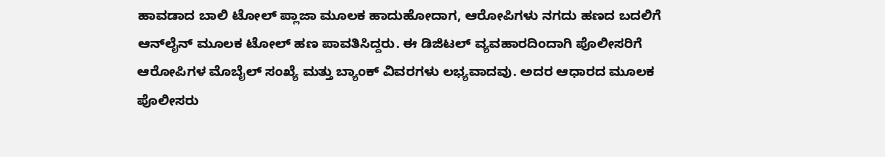ಹಾವಡಾದ ಬಾಲಿ ಟೋಲ್ ಪ್ಲಾಜಾ ಮೂಲಕ ಹಾದುಹೋದಾಗ, ಆರೋಪಿಗಳು ನಗದು ಹಣದ ಬದಲಿಗೆ ಆನ್‌ಲೈನ್ ಮೂಲಕ ಟೋಲ್ ಹಣ ಪಾವತಿಸಿದ್ದರು. ಈ ಡಿಜಿಟಲ್ ವ್ಯವಹಾರದಿಂದಾಗಿ ಪೊಲೀಸರಿಗೆ ಆರೋಪಿಗಳ ಮೊಬೈಲ್ ಸಂಖ್ಯೆ ಮತ್ತು ಬ್ಯಾಂಕ್ ವಿವರಗಳು ಲಭ್ಯವಾದವು. ಅದರ ಆಧಾರದ ಮೂಲಕ ಪೊಲೀಸರು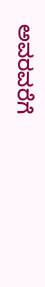ಅವರವರೆಗೆ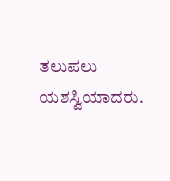ತಲುಪಲು ಯಶಸ್ವಿಯಾದರು.